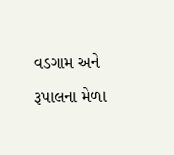વડગામ અને રૂપાલના મેળા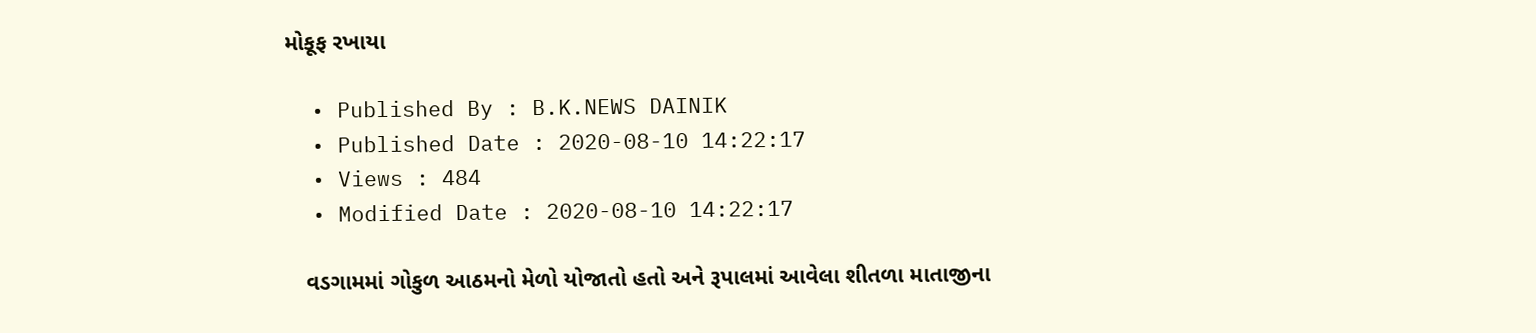મોકૂફ રખાયા

  • Published By : B.K.NEWS DAINIK
  • Published Date : 2020-08-10 14:22:17
  • Views : 484
  • Modified Date : 2020-08-10 14:22:17

   વડગામમાં ગોકુળ આઠમનો મેળો યોજાતો હતો અને રૂપાલમાં આવેલા શીતળા માતાજીના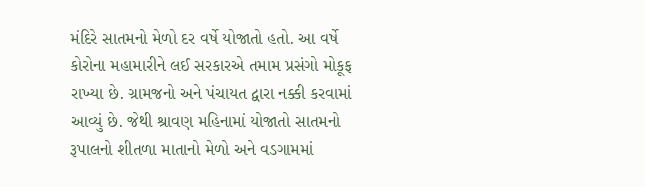મંદિરે સાતમનો મેળો દર વર્ષે યોજાતો હતો. આ વર્ષે કોરોના મહામારીને લઈ સરકારએ તમામ પ્રસંગો મોકૂફ રાખ્યા છે. ગ્રામજનો અને પંચાયત દ્વારા નક્કી કરવામાં આવ્યું છે. જેથી શ્રાવણ મહિનામાં યોજાતો સાતમનો રૂપાલનો શીતળા માતાનો મેળો અને વડગામમાં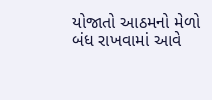યોજાતો આઠમનો મેળો બંધ રાખવામાં આવે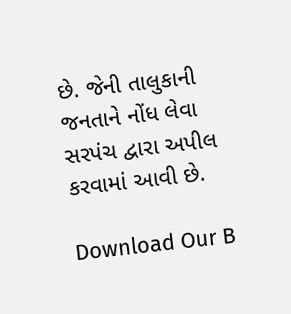છે. જેની તાલુકાની જનતાને નોંધ લેવા સરપંચ દ્વારા અપીલ કરવામાં આવી છે.

Download Our B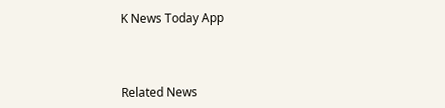K News Today App



Related News